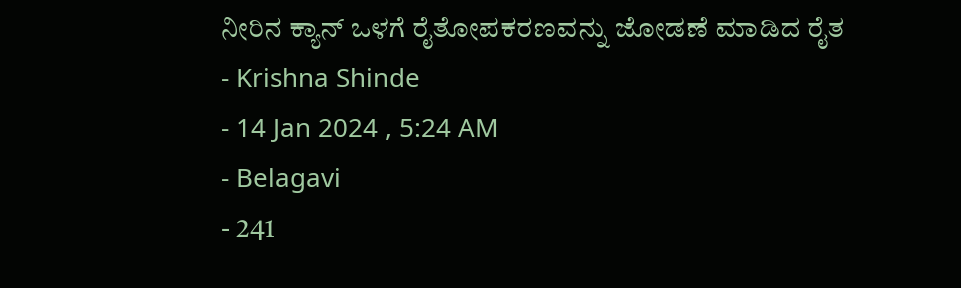ನೀರಿನ ಕ್ಯಾನ್ ಒಳಗೆ ರೈತೋಪಕರಣವನ್ನು ಜೋಡಣೆ ಮಾಡಿದ ರೈತ
- Krishna Shinde
- 14 Jan 2024 , 5:24 AM
- Belagavi
- 241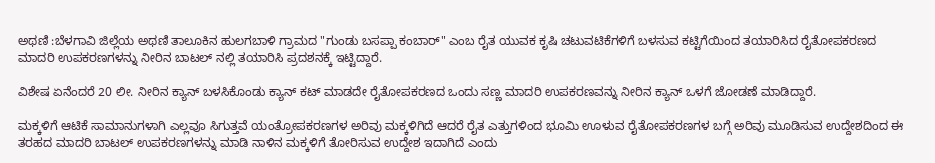ಅಥಣಿ :ಬೆಳಗಾವಿ ಜಿಲ್ಲೆಯ ಅಥಣಿ ತಾಲೂಕಿನ ಹುಲಗಬಾಳಿ ಗ್ರಾಮದ "ಗುಂಡು ಬಸಪ್ಪಾ ಕಂಬಾರ್" ಎಂಬ ರೈತ ಯುವಕ ಕೃಷಿ ಚಟುವಟಿಕೆಗಳಿಗೆ ಬಳಸುವ ಕಟ್ಟಿಗೆಯಿಂದ ತಯಾರಿಸಿದ ರೈತೋಪಕರಣದ ಮಾದರಿ ಉಪಕರಣಗಳನ್ನು ನೀರಿನ ಬಾಟಲ್ ನಲ್ಲಿ ತಯಾರಿಸಿ ಪ್ರದಶನಕ್ಕೆ ಇಟ್ಟಿದ್ದಾರೆ.

ವಿಶೇಷ ಏನೆಂದರೆ 20 ಲೀ. ನೀರಿನ ಕ್ಯಾನ್ ಬಳಸಿಕೊಂಡು ಕ್ಯಾನ್ ಕಟ್ ಮಾಡದೇ ರೈತೋಪಕರಣದ ಒಂದು ಸಣ್ಣ ಮಾದರಿ ಉಪಕರಣವನ್ನು ನೀರಿನ ಕ್ಯಾನ್ ಒಳಗೆ ಜೋಡಣೆ ಮಾಡಿದ್ದಾರೆ.

ಮಕ್ಕಳಿಗೆ ಆಟಿಕೆ ಸಾಮಾನುಗಳಾಗಿ ಎಲ್ಲವೂ ಸಿಗುತ್ತವೆ ಯಂತ್ರೋಪಕರಣಗಳ ಅರಿವು ಮಕ್ಕಳಿಗಿದೆ ಆದರೆ ರೈತ ಎತ್ತುಗಳಿಂದ ಭೂಮಿ ಊಳುವ ರೈತೋಪಕರಣಗಳ ಬಗ್ಗೆ ಅರಿವು ಮೂಡಿಸುವ ಉದ್ದೇಶದಿಂದ ಈ ತರಹದ ಮಾದರಿ ಬಾಟಲ್ ಉಪಕರಣಗಳನ್ನು ಮಾಡಿ ನಾಳಿನ ಮಕ್ಕಳಿಗೆ ತೋರಿಸುವ ಉದ್ದೇಶ ಇದಾಗಿದೆ ಎಂದು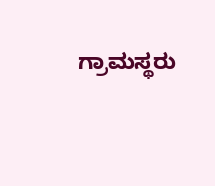ಗ್ರಾಮಸ್ಥರು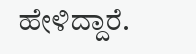ಹೇಳಿದ್ದಾರೆ.